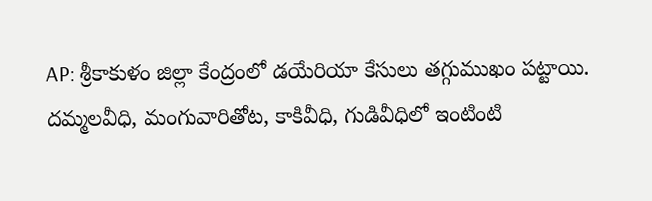AP: శ్రీకాకుళం జిల్లా కేంద్రంలో డయేరియా కేసులు తగ్గుముఖం పట్టాయి. దమ్మలవీధి, మంగువారితోట, కాకివీధి, గుడివీధిలో ఇంటింటి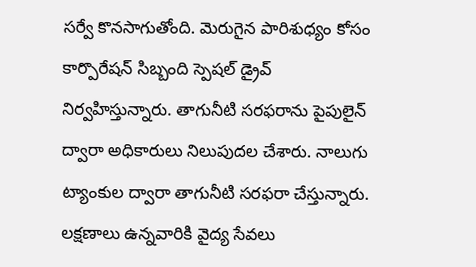సర్వే కొనసాగుతోంది. మెరుగైన పారిశుధ్యం కోసం కార్పొరేషన్ సిబ్బంది స్పెషల్ డ్రైవ్ నిర్వహిస్తున్నారు. తాగునీటి సరఫరాను పైపులైన్ ద్వారా అధికారులు నిలుపుదల చేశారు. నాలుగు ట్యాంకుల ద్వారా తాగునీటి సరఫరా చేస్తున్నారు. లక్షణాలు ఉన్నవారికి వైద్య సేవలు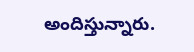అందిస్తున్నారు.